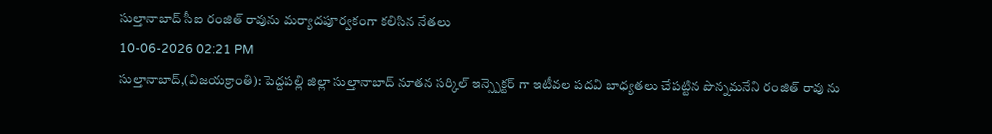సుల్తానాబాద్ సీఐ రంజిత్ రావును మర్యాదపూర్వకంగా కలిసిన నేతలు
10-06-2026 02:21 PM
సుల్తానాబాద్,(విజయక్రాంతి): పెద్దపల్లి జిల్లా సుల్తానాబాద్ నూతన సర్కిల్ ఇన్స్పెక్టర్ గా ఇటీవల పదవి బాధ్యతలు చేపట్టిన పొన్నమనేని రంజిత్ రావు ను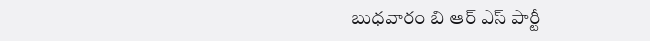బుధవారం బి ఆర్ ఎస్ పార్టీ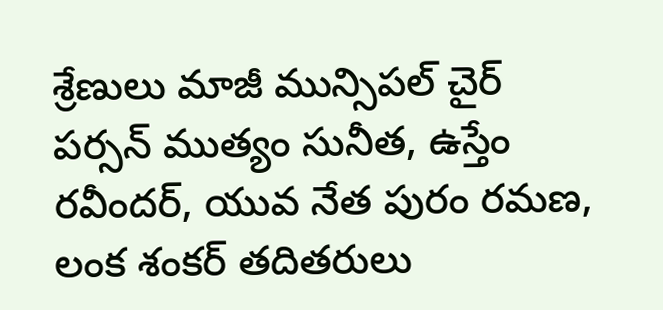శ్రేణులు మాజీ మున్సిపల్ చైర్ పర్సన్ ముత్యం సునీత, ఉస్తేం రవీందర్, యువ నేత పురం రమణ, లంక శంకర్ తదితరులు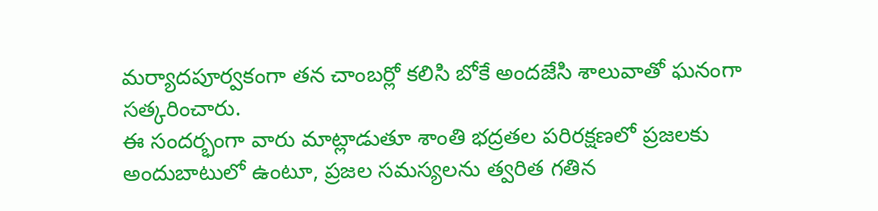మర్యాదపూర్వకంగా తన చాంబర్లో కలిసి బోకే అందజేసి శాలువాతో ఘనంగా సత్కరించారు.
ఈ సందర్భంగా వారు మాట్లాడుతూ శాంతి భద్రతల పరిరక్షణలో ప్రజలకు అందుబాటులో ఉంటూ, ప్రజల సమస్యలను త్వరిత గతిన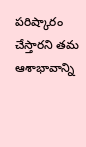పరిష్కారం చేస్తారని తమ ఆశాభావాన్ని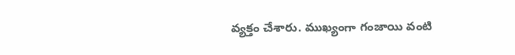వ్యక్తం చేశారు. ముఖ్యంగా గంజాయి వంటి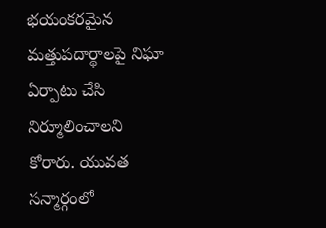భయంకరమైన మత్తుపదార్థాలపై నిఘా ఏర్పాటు చేసి నిర్మూలించాలని కోరారు. యువత సన్మార్గంలో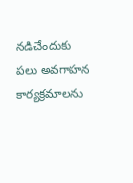నడిచేందుకు పలు అవగాహన కార్యక్రమాలను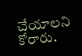చేయాలని కోరారు.